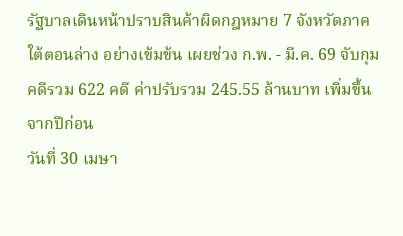รัฐบาลเดินหน้าปราบสินค้าผิดกฎหมาย 7 จังหวัดภาคใต้ตอนล่าง อย่างเข้มข้น เผยช่วง ก.พ. - มี.ค. 69 จับกุมคดีรวม 622 คดี ค่าปรับรวม 245.55 ล้านบาท เพิ่มขึ้นจากปีก่อน
วันที่ 30 เมษา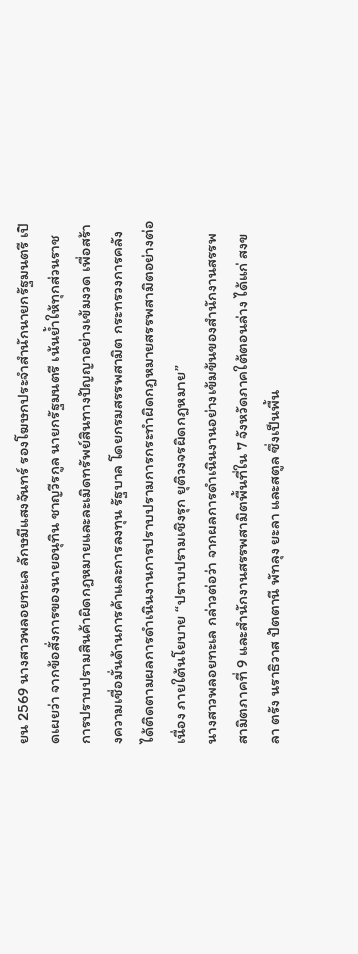ยน 2569 นางสาวพลอยทะเล ลักษมีแสงจันทร์ รองโฆษกประจำสำนักนายกรัฐมนตรี เปิดเผยว่า จากข้อสั่งการของนายอนุทิน ชาญวีรกูล นายกรัฐมนตรี เน้นย้ำให้ทุกส่วนราชการปราบปรามสินค้าผิดกฎหมายและละเมิดทรัพย์สินทางปัญญาอย่างเข้มงวด เพื่อสร้างความเชื่อมั่นด้านการค้าและการลงทุน รัฐบาล โดยกรมสรรพสามิต กระทรวงการคลัง ได้ติดตามผลการดำเนินงานการปราบปรามการกระทำผิดกฎหมายสรรพสามิตอย่างต่อเนื่อง ภายใต้นโยบาย “ปราบปรามเชิงรุก ยุติวงจรผิดกฎหมาย”
นางสาวพลอยทะเล กล่าวต่อว่า จากผลการดำเนินงานอย่างเข้มข้นของสำนักงานสรรพสามิตภาคที่ 9 และสำนักงานสรรพสามิตพื้นที่ใน 7 จังหวัดภาคใต้ตอนล่าง ได้แก่ สงขลา ตรัง นราธิวาส ปัตตานี พัทลุง ยะลา และสตูล ซึ่งเป็นพื้น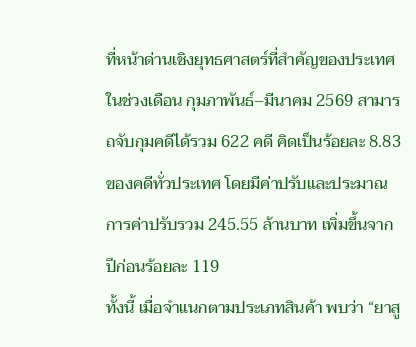ที่หน้าด่านเชิงยุทธศาสตร์ที่สำคัญของประเทศ ในช่วงเดือน กุมภาพันธ์–มีนาคม 2569 สามารถจับกุมคดีได้รวม 622 คดี คิดเป็นร้อยละ 8.83 ของคดีทั่วประเทศ โดยมีค่าปรับและประมาณการค่าปรับรวม 245.55 ล้านบาท เพิ่มขึ้นจากปีก่อนร้อยละ 119
ทั้งนี้ เมื่อจำแนกตามประเภทสินค้า พบว่า “ยาสู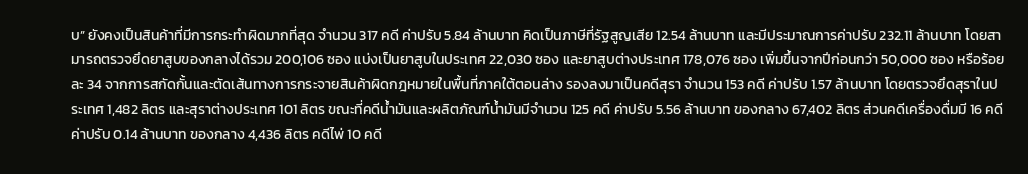บ” ยังคงเป็นสินค้าที่มีการกระทำผิดมากที่สุด จำนวน 317 คดี ค่าปรับ 5.84 ล้านบาท คิดเป็นภาษีที่รัฐสูญเสีย 12.54 ล้านบาท และมีประมาณการค่าปรับ 232.11 ล้านบาท โดยสามารถตรวจยึดยาสูบของกลางได้รวม 200,106 ซอง แบ่งเป็นยาสูบในประเทศ 22,030 ซอง และยาสูบต่างประเทศ 178,076 ซอง เพิ่มขึ้นจากปีก่อนกว่า 50,000 ซอง หรือร้อยละ 34 จากการสกัดกั้นและตัดเส้นทางการกระจายสินค้าผิดกฎหมายในพื้นที่ภาคใต้ตอนล่าง รองลงมาเป็นคดีสุรา จำนวน 153 คดี ค่าปรับ 1.57 ล้านบาท โดยตรวจยึดสุราในประเทศ 1,482 ลิตร และสุราต่างประเทศ 101 ลิตร ขณะที่คดีน้ำมันและผลิตภัณฑ์น้ำมันมีจำนวน 125 คดี ค่าปรับ 5.56 ล้านบาท ของกลาง 67,402 ลิตร ส่วนคดีเครื่องดื่มมี 16 คดี ค่าปรับ 0.14 ล้านบาท ของกลาง 4,436 ลิตร คดีไพ่ 10 คดี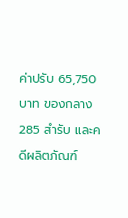ค่าปรับ 65,750 บาท ของกลาง 285 สำรับ และคดีผลิตภัณฑ์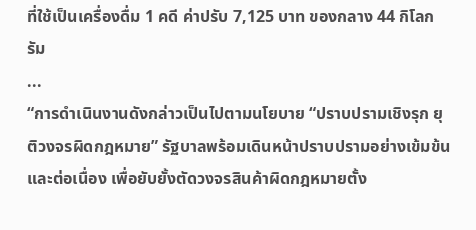ที่ใช้เป็นเครื่องดื่ม 1 คดี ค่าปรับ 7,125 บาท ของกลาง 44 กิโลกรัม
...
“การดำเนินงานดังกล่าวเป็นไปตามนโยบาย “ปราบปรามเชิงรุก ยุติวงจรผิดกฎหมาย” รัฐบาลพร้อมเดินหน้าปราบปรามอย่างเข้มข้น และต่อเนื่อง เพื่อยับยั้งตัดวงจรสินค้าผิดกฎหมายตั้ง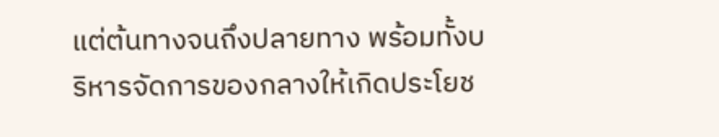แต่ต้นทางจนถึงปลายทาง พร้อมทั้งบริหารจัดการของกลางให้เกิดประโยช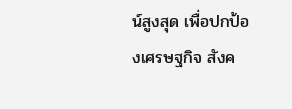น์สูงสุด เพื่อปกป้องเศรษฐกิจ สังค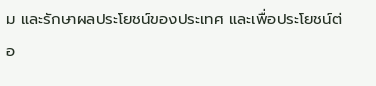ม และรักษาผลประโยชน์ของประเทศ และเพื่อประโยชน์ต่อ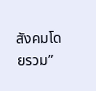สังคมโดยรวม”